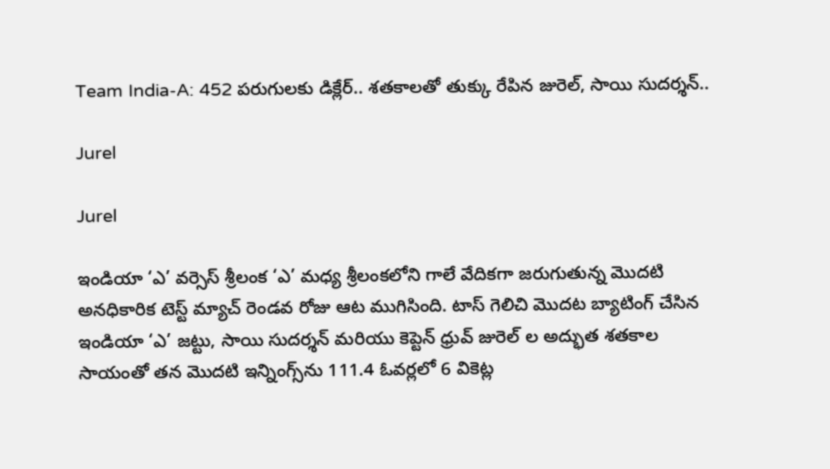Team India-A: 452 పరుగులకు డిక్లేర్.. శతకాలతో తుక్కు రేపిన జురెల్, సాయి సుదర్శన్..

Jurel

Jurel

ఇండియా ‘ఎ’ వర్సెస్ శ్రీలంక ‘ఎ’ మధ్య శ్రీలంకలోని గాలే వేదికగా జరుగుతున్న మొదటి అనధికారిక టెస్ట్ మ్యాచ్‌ రెండవ రోజు ఆట ముగిసింది. టాస్ గెలిచి మొదట బ్యాటింగ్ చేసిన ఇండియా ‘ఎ’ జట్టు, సాయి సుదర్శన్ మరియు కెప్టెన్ ధ్రువ్ జురెల్ ల అద్భుత శతకాల సాయంతో తన మొదటి ఇన్నింగ్స్‌ను 111.4 ఓవర్లలో 6 వికెట్ల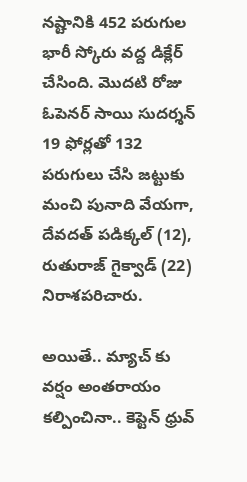నష్టానికి 452 పరుగుల భారీ స్కోరు వద్ద డిక్లేర్ చేసింది. మొదటి రోజు ఓపెనర్ సాయి సుదర్శన్ 19 ఫోర్లతో 132 పరుగులు చేసి జట్టుకు మంచి పునాది వేయగా, దేవదత్ పడిక్కల్ (12), రుతురాజ్ గైక్వాడ్ (22) నిరాశపరిచారు.

అయితే.. మ్యాచ్ కు వర్షం అంతరాయం కల్పించినా.. కెప్టెన్ ధ్రువ్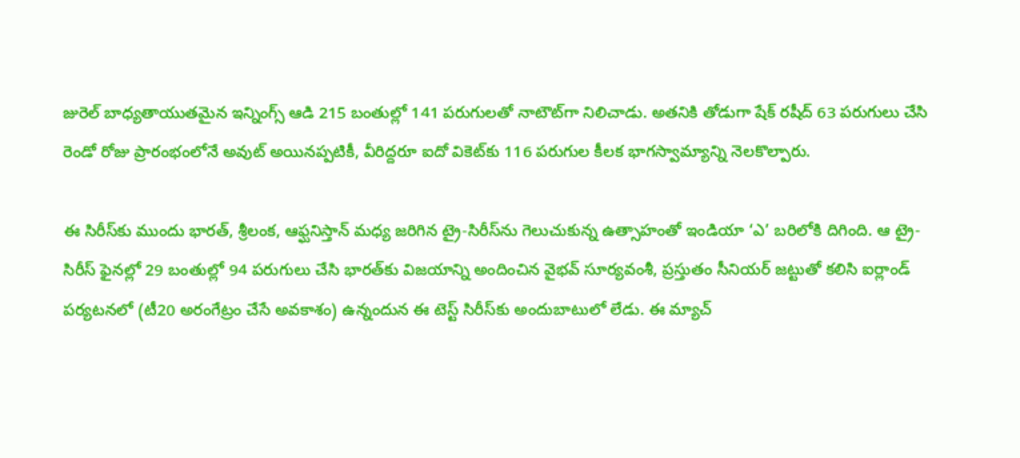జురెల్ బాధ్యతాయుతమైన ఇన్నింగ్స్ ఆడి 215 బంతుల్లో 141 పరుగులతో నాటౌట్‌గా నిలిచాడు. అతనికి తోడుగా షేక్ రషీద్ 63 పరుగులు చేసి రెండో రోజు ప్రారంభంలోనే అవుట్ అయినప్పటికీ, వీరిద్దరూ ఐదో వికెట్‌కు 116 పరుగుల కీలక భాగస్వామ్యాన్ని నెలకొల్పారు.

ఈ సిరీస్‌కు ముందు భారత్, శ్రీలంక, ఆఫ్ఘనిస్తాన్ మధ్య జరిగిన ట్రై-సిరీస్‌ను గెలుచుకున్న ఉత్సాహంతో ఇండియా ‘ఎ’ బరిలోకి దిగింది. ఆ ట్రై-సిరీస్ ఫైనల్లో 29 బంతుల్లో 94 పరుగులు చేసి భారత్‌కు విజయాన్ని అందించిన వైభవ్ సూర్యవంశీ, ప్రస్తుతం సీనియర్ జట్టుతో కలిసి ఐర్లాండ్ పర్యటనలో (టీ20 అరంగేట్రం చేసే అవకాశం) ఉన్నందున ఈ టెస్ట్ సిరీస్‌కు అందుబాటులో లేడు. ఈ మ్యాచ్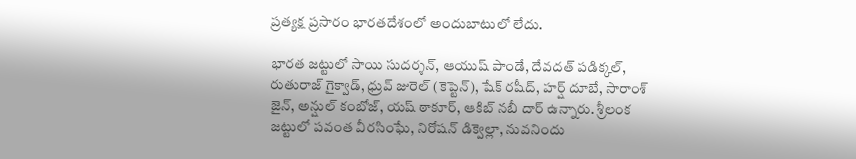ప్రత్యక్ష ప్రసారం భారతదేశంలో అందుబాటులో లేదు.

భారత జట్టులో సాయి సుదర్శన్, ఆయుష్ పాండే, దేవదత్ పడిక్కల్, రుతురాజ్ గైక్వాడ్, ధ్రువ్ జురెల్ (కెప్టెన్), షేక్ రషీద్, హర్ష్ దూబే, సారాంశ్ జైన్, అన్షుల్ కంబోజ్, యష్ ఠాకూర్, ఆకిబ్ నబీ దార్ ఉన్నారు. శ్రీలంక జట్టులో పవంత వీరసింఘే, నిరోషన్ డిక్వెల్లా, నువనిందు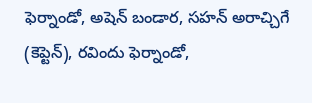ఫెర్నాండో, అషెన్ బండార, సహన్ అరాచ్చిగే (కెప్టెన్), రవిందు ఫెర్నాండో,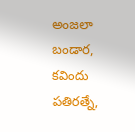అంజలా బండార, కవిందు పతిరత్నే,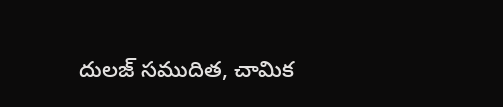దులజ్ సముదిత, చామిక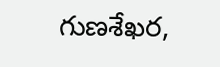గుణశేఖర,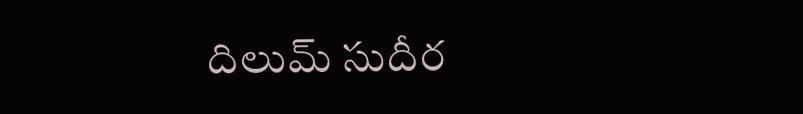దిలుమ్ సుదీర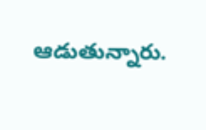ఆడుతున్నారు.